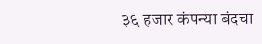३६ हजार कंपन्या बंदचा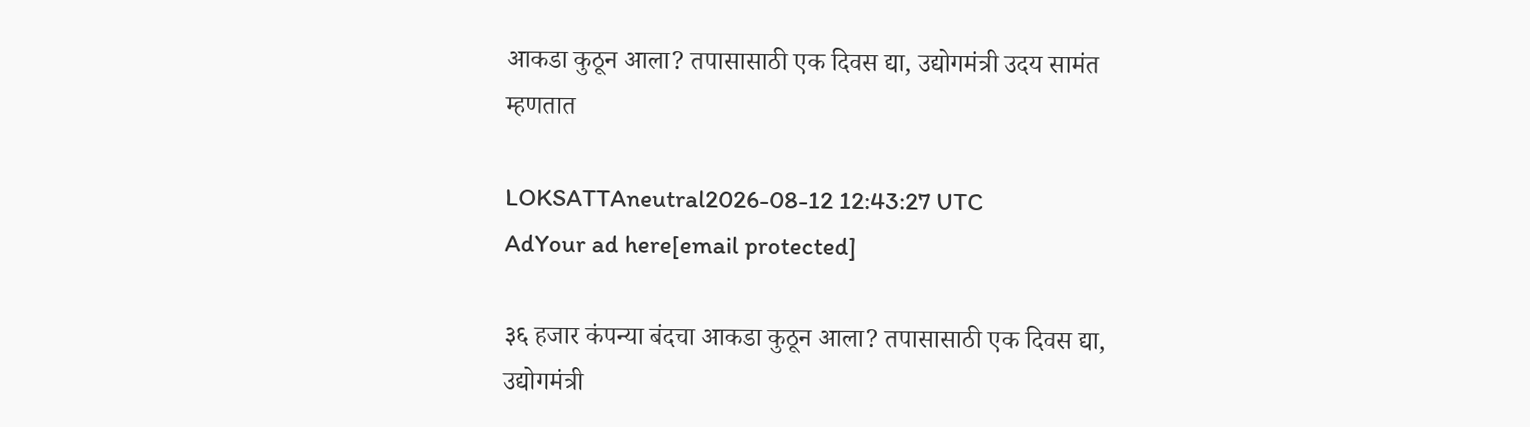आकडा कुठून आला? तपासासाठी एक दिवस द्या, उद्योगमंत्री उदय सामंत म्हणतात

LOKSATTAneutral2026-08-12 12:43:27 UTC
AdYour ad here[email protected]

३६ हजार कंपन्या बंदचा आकडा कुठून आला? तपासासाठी एक दिवस द्या, उद्योगमंत्री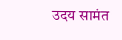उदय सामंत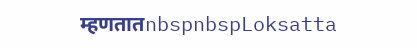म्हणतातnbspnbspLoksatta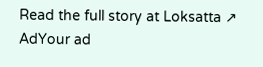Read the full story at Loksatta ↗
AdYour ad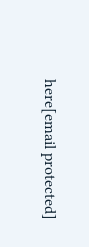here[email protected]